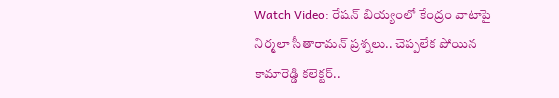Watch Video: రేషన్ బియ్యంలో కేంద్రం వాటాపై నిర్మలా సీతారామన్‌ ప్రశ్నలు.. చెప్పలేక పోయిన కామారెడ్డి కలెక్టర్‌..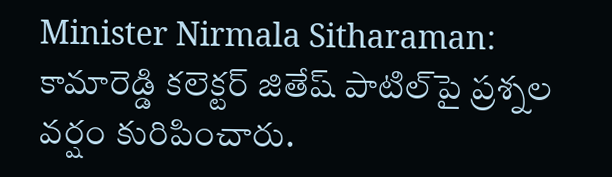Minister Nirmala Sitharaman: కామారెడ్డి కలెక్టర్‌ జితేష్‌ పాటిల్‌‌పై ప్రశ్నల వర్షం కురిపించారు.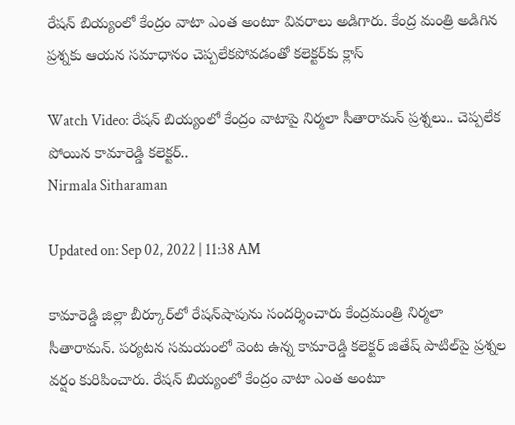రేషన్‌ బియ్యంలో కేంద్రం వాటా ఎంత అంటూ వివరాలు అడిగారు. కేంద్ర మంత్రి అడిగిన ప్రశ్నకు ఆయన సమాధానం చెప్పలేకపోవడంతో కలెక్టర్‌కు క్లాస్‌

Watch Video: రేషన్ బియ్యంలో కేంద్రం వాటాపై నిర్మలా సీతారామన్‌ ప్రశ్నలు.. చెప్పలేక పోయిన కామారెడ్డి కలెక్టర్‌..
Nirmala Sitharaman

Updated on: Sep 02, 2022 | 11:38 AM

కామారెడ్డి జిల్లా బీర్కూర్‌లో రేషన్‌షాపును సందర్శించారు కేంద్రమంత్రి నిర్మలా సీతారామన్‌. పర్యటన సమయంలో వెంట ఉన్న కామారెడ్డి కలెక్టర్‌ జితేష్‌ పాటిల్‌‌పై ప్రశ్నల వర్షం కురిపించారు. రేషన్‌ బియ్యంలో కేంద్రం వాటా ఎంత అంటూ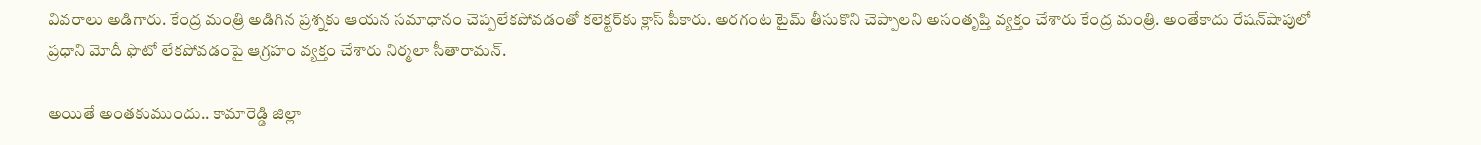వివరాలు అడిగారు. కేంద్ర మంత్రి అడిగిన ప్రశ్నకు ఆయన సమాధానం చెప్పలేకపోవడంతో కలెక్టర్‌కు క్లాస్‌ పీకారు. అరగంట టైమ్‌ తీసుకొని చెప్పాలని అసంతృప్తి వ్యక్తం చేశారు కేంద్ర మంత్రి. అంతేకాదు రేషన్‌షాపులో ప్రధాని మోదీ ఫొటో లేకపోవడంపై ఆగ్రహం వ్యక్తం చేశారు నిర్మలా సీతారామన్‌.

అయితే అంతకుముందు.. కామారెడ్డి జిల్లా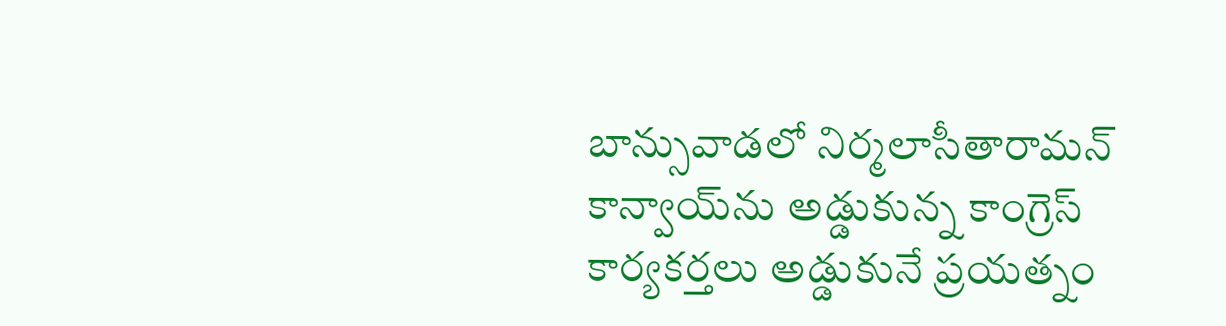బాన్సువాడలో నిర్మలాసీతారామన్‌ కాన్వాయ్‌ను అడ్డుకున్న కాంగ్రెస్‌ కార్యకర్తలు అడ్డుకునే ప్రయత్నం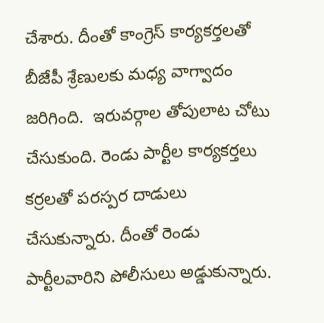చేశారు. దీంతో కాంగ్రెస్‌ కార్యకర్తలతో బీజేపీ శ్రేణులకు మధ్య వాగ్వాదం జరిగింది.  ఇరువర్గాల తోపులాట చోటు చేసుకుంది. రెండు పార్టీల కార్యకర్తలు కర్రలతో పరస్పర దాడులు చేసుకున్నారు. దీంతో రెండు పార్టీలవారిని పోలీసులు అడ్డుకున్నారు.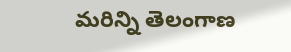మరిన్ని తెలంగాణ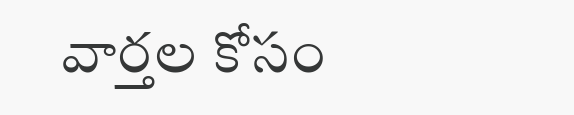వార్తల కోసం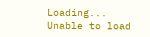Loading...
Unable to load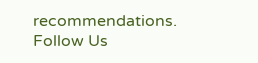recommendations.
Follow Us